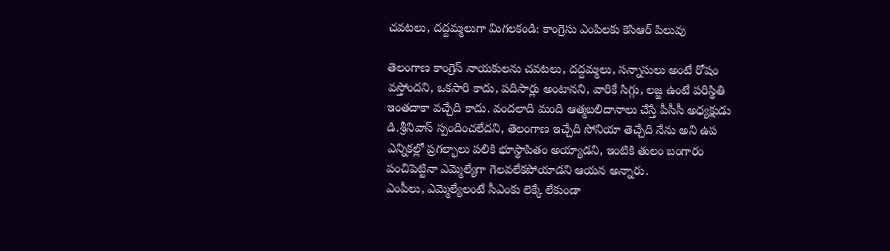చవటలు, దద్దమ్మలుగా మిగలకండి: కాంగ్రెసు ఎంపిలకు కెసిఆర్ పిలువు

తెలంగాణ కాంగ్రెస్ నాయకులను చవటలు, దద్దమ్మలు, సన్నాసులు అంటే రోషం వస్తోందని, ఒకసారి కాదు, పదిసార్లు అంటానని, వారికే సిగ్గు, లజ్జ ఉంటే పరిస్థితి ఇంతదాకా వచ్చేది కాదు. వందలాది మంది ఆత్మబలిదానాలు చేస్తే పీసీసీ అధ్యక్షుడు డి.శ్రీనివాస్ స్పందించలేదని, తెలంగాణ ఇచ్చేది సోనియా తెచ్చేది నేను అని ఉప ఎన్నికల్లో ప్రగల్భాలు పలికి భూస్థాపితం అయ్యాడని, ఇంటికి తులం బంగారం పంచిపెట్టినా ఎమ్మెల్యేగా గెలవలేకపోయాడని ఆయన అన్నారు.
ఎంపీలు, ఎమ్మెల్యేలంటే సీఎంకు లెక్కే లేకుండా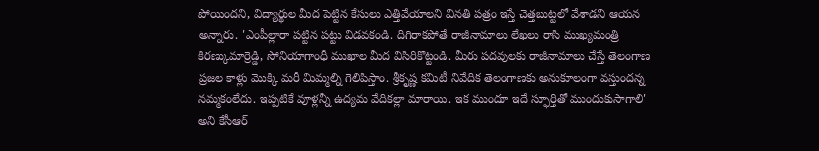పోయిందని, విద్యార్థుల మీద పెట్టిన కేసులు ఎత్తివేయాలని వినతి పత్రం ఇస్తే చెత్తబుట్టలో వేశాడని ఆయన అన్నారు. 'ఎంపీల్లారా పట్టిన పట్టు విడవకండి. దిగిరాకపోతే రాజీనామాలు లేఖలు రాసి ముఖ్యమంత్రి కిరణ్కుమార్రెడ్డి, సోనియాగాంధీ ముఖాల మీద విసిరికొట్టండి. మీరు పదవులకు రాజీనామాలు చేస్తే తెలంగాణ ప్రజల కాళ్లు మొక్కి మరీ మిమ్మల్ని గెలిపిస్తాం. శ్రీకృష్ణ కమిటీ నివేదిక తెలంగాణకు అనుకూలంగా వస్తుందన్న నమ్మకంలేదు. ఇప్పటికే వూళ్లన్నీ ఉద్యమ వేదికల్లా మారాయి. ఇక ముందూ ఇదే స్ఫూర్తితో ముందుకుసాగాలి' అని కేసీఆర్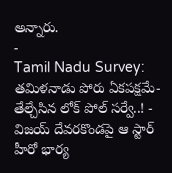అన్నారు.
-
Tamil Nadu Survey: తమిళనాడు పోరు ఏకపక్షమే- తేల్చేసిన లోక్ పోల్ సర్వే..! -
విజయ్ దేవరకొండపై ఆ స్టార్ హీరో భార్య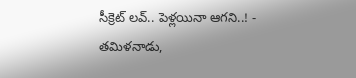సీక్రెట్ లవ్.. పెళ్లయినా ఆగని..! -
తమిళనాడు,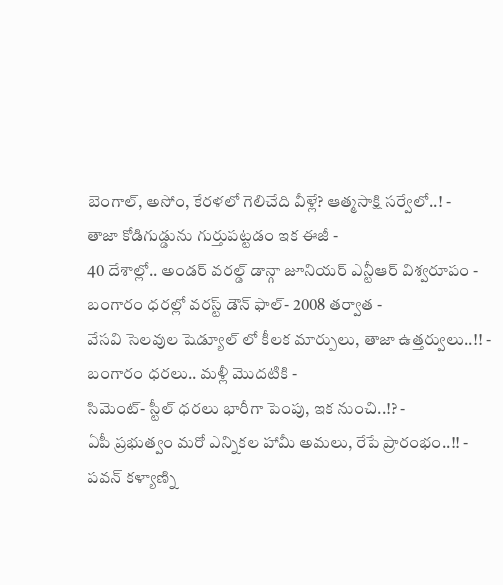బెంగాల్, అసోం, కేరళలో గెలిచేది వీళ్లే? ఆత్మసాక్షి సర్వేలో..! -
తాజా కోడిగుడ్డును గుర్తుపట్టడం ఇక ఈజీ -
40 దేశాల్లో.. అండర్ వరల్డ్ డాన్గా జూనియర్ ఎన్టీఆర్ విశ్వరూపం -
బంగారం ధరల్లో వరస్ట్ డౌన్ ఫాల్- 2008 తర్వాత -
వేసవి సెలవుల షెడ్యూల్ లో కీలక మార్పులు, తాజా ఉత్తర్వులు..!! -
బంగారం ధరలు.. మళ్లీ మొదటికి -
సిమెంట్- స్టీల్ ధరలు భారీగా పెంపు, ఇక నుంచి..!? -
ఏపీ ప్రభుత్వం మరో ఎన్నికల హామీ అమలు, రేపే ప్రారంభం..!! -
పవన్ కళ్యాణ్ని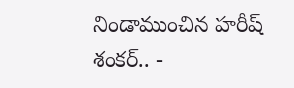నిండాముంచిన హరీష్ శంకర్.. -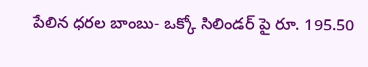పేలిన ధరల బాంబు- ఒక్కో సిలిండర్ పై రూ. 195.50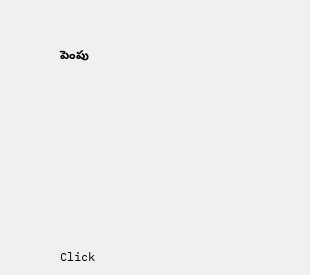పెంపు












Click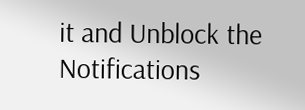it and Unblock the Notifications